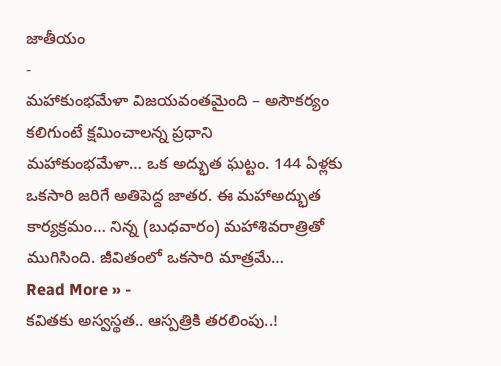జాతీయం
-
మహాకుంభమేళా విజయవంతమైంది – అసౌకర్యం కలిగుంటే క్షమించాలన్న ప్రధాని
మహాకుంభమేళా… ఒక అద్భుత ఘట్టం. 144 ఏళ్లకు ఒకసారి జరిగే అతిపెద్ద జాతర. ఈ మహాఅద్భుత కార్యక్రమం… నిన్న (బుధవారం) మహాశివరాత్రితో ముగిసింది. జీవితంలో ఒకసారి మాత్రమే…
Read More » -
కవితకు అస్వస్థత.. ఆస్పత్రికి తరలింపు..!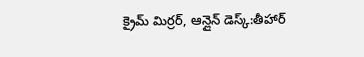క్రైమ్ మిర్రర్, ఆన్లైన్ డెస్క్:తీహార్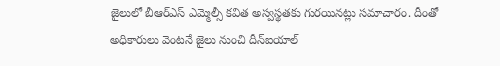జైలులో బీఆర్ఎస్ ఎమ్మెల్సీ కవిత అస్వస్థతకు గురయినట్లు సమాచారం. దీంతో అధికారులు వెంటనే జైలు నుంచి దీన్ఐయాల్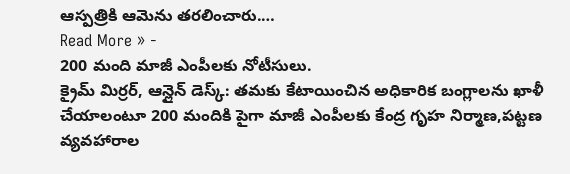ఆస్పత్రికి ఆమెను తరలించారు.…
Read More » -
200 మంది మాజీ ఎంపీలకు నోటీసులు.
క్రైమ్ మిర్రర్, ఆన్లైన్ డెస్క్: తమకు కేటాయించిన అధికారిక బంగ్లాలను ఖాళీ చేయాలంటూ 200 మందికి పైగా మాజీ ఎంపీలకు కేంద్ర గృహ నిర్మాణ,పట్టణ వ్యవహారాల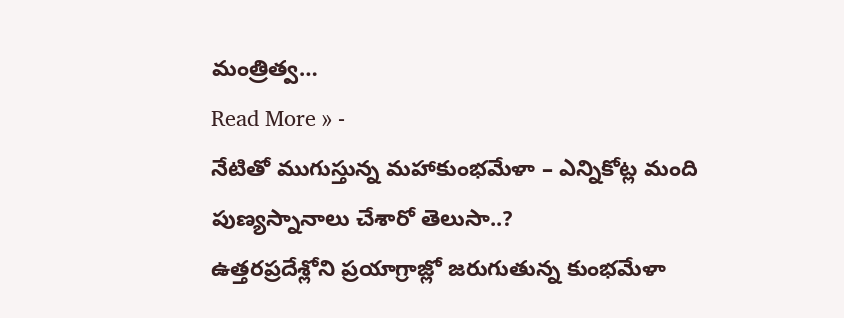మంత్రిత్వ…
Read More » -
నేటితో ముగుస్తున్న మహాకుంభమేళా – ఎన్నికోట్ల మంది పుణ్యస్నానాలు చేశారో తెలుసా..?
ఉత్తరప్రదేశ్లోని ప్రయాగ్రాజ్లో జరుగుతున్న కుంభమేళా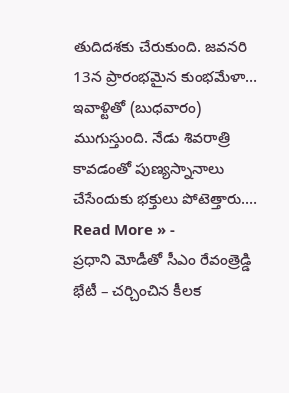తుదిదశకు చేరుకుంది. జవనరి 13న ప్రారంభమైన కుంభమేళా… ఇవాళ్టితో (బుధవారం) ముగుస్తుంది. నేడు శివరాత్రి కావడంతో పుణ్యస్నానాలు చేసేందుకు భక్తులు పోటెత్తారు.…
Read More » -
ప్రధాని మోడీతో సీఎం రేవంత్రెడ్డి భేటీ – చర్చించిన కీలక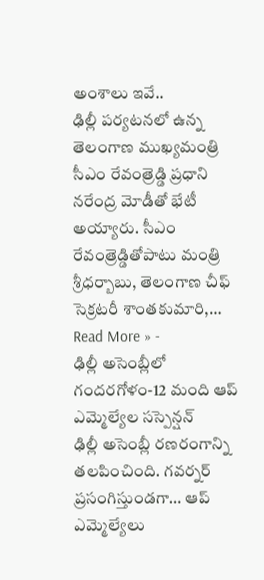అంశాలు ఇవే..
ఢిల్లీ పర్యటనలో ఉన్న తెలంగాణ ముఖ్యమంత్రి సీఎం రేవంత్రెడ్డి ప్రధాని నరేంద్ర మోడీతో భేటీ అయ్యారు. సీఎం రేవంత్రెడ్డితోపాటు మంత్రి శ్రీధర్బాబు, తెలంగాణ చీఫ్ సెక్రటరీ శాంతకుమారి,…
Read More » -
ఢిల్లీ అసెంబ్లీలో గందరగోళం-12 మంది ఆప్ ఎమ్మెల్యేల సస్పెన్షన్
ఢిల్లీ అసెంబ్లీ రణరంగాన్ని తలపించింది. గవర్నర్ ప్రసంగిస్తుండగా… ఆప్ ఎమ్మెల్యేలు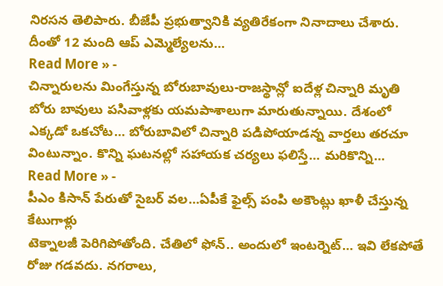నిరసన తెలిపారు. బీజేపీ ప్రభుత్వానికి వ్యతిరేకంగా నినాదాలు చేశారు. దీంతో 12 మంది ఆప్ ఎమ్మెల్యేలను…
Read More » -
చిన్నారులను మింగేస్తున్న బోరుబావులు-రాజస్థాన్లో ఐదేళ్ల చిన్నారి మృతి
బోరు బావులు పసివాళ్లకు యమపాశాలుగా మారుతున్నాయి. దేశంలో ఎక్కడో ఒకచోట… బోరుబావిలో చిన్నారి పడిపోయాడన్న వార్తలు తరచూ వింటున్నాం. కొన్ని ఘటనల్లో సహాయక చర్యలు ఫలిస్తే… మరికొన్ని…
Read More » -
పీఎం కిసాన్ పేరుతో సైబర్ వల…ఏపీకే ఫైల్స్ పంపి అకౌంట్లు ఖాళీ చేస్తున్న కేటుగాళ్లు
టెక్నాలజీ పెరిగిపోతోంది. చేతిలో ఫోన్.. అందులో ఇంటర్నెట్… ఇవి లేకపోతే రోజు గడవదు. నగరాలు,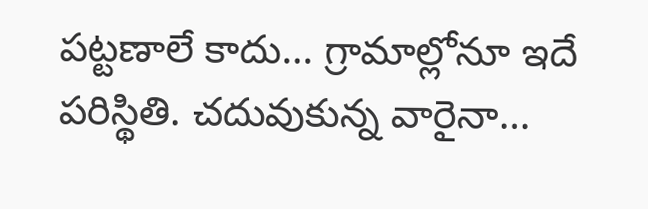పట్టణాలే కాదు… గ్రామాల్లోనూ ఇదే పరిస్థితి. చదువుకున్న వారైనా…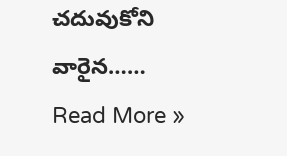చదువుకోని వారైన……
Read More »